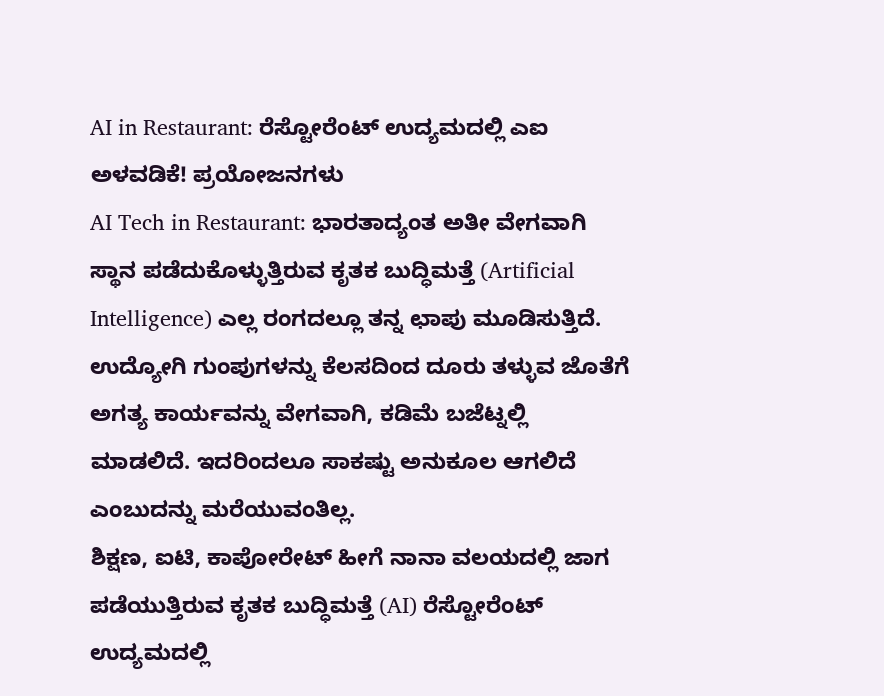AI in Restaurant: ರೆಸ್ಟೋರೆಂಟ್ ಉದ್ಯಮದಲ್ಲಿ ಎಐ ಅಳವಡಿಕೆ! ಪ್ರಯೋಜನಗಳು
AI Tech in Restaurant: ಭಾರತಾದ್ಯಂತ ಅತೀ ವೇಗವಾಗಿ ಸ್ಥಾನ ಪಡೆದುಕೊಳ್ಳುತ್ತಿರುವ ಕೃತಕ ಬುದ್ಧಿಮತ್ತೆ (Artificial Intelligence) ಎಲ್ಲ ರಂಗದಲ್ಲೂ ತನ್ನ ಛಾಪು ಮೂಡಿಸುತ್ತಿದೆ. ಉದ್ಯೋಗಿ ಗುಂಪುಗಳನ್ನು ಕೆಲಸದಿಂದ ದೂರು ತಳ್ಳುವ ಜೊತೆಗೆ ಅಗತ್ಯ ಕಾರ್ಯವನ್ನು ವೇಗವಾಗಿ, ಕಡಿಮೆ ಬಜೆಟ್ನಲ್ಲಿ ಮಾಡಲಿದೆ. ಇದರಿಂದಲೂ ಸಾಕಷ್ಟು ಅನುಕೂಲ ಆಗಲಿದೆ ಎಂಬುದನ್ನು ಮರೆಯುವಂತಿಲ್ಲ.
ಶಿಕ್ಷಣ, ಐಟಿ, ಕಾಪೋರೇಟ್ ಹೀಗೆ ನಾನಾ ವಲಯದಲ್ಲಿ ಜಾಗ ಪಡೆಯುತ್ತಿರುವ ಕೃತಕ ಬುದ್ಧಿಮತ್ತೆ (AI) ರೆಸ್ಟೋರೆಂಟ್ ಉದ್ಯಮದಲ್ಲಿ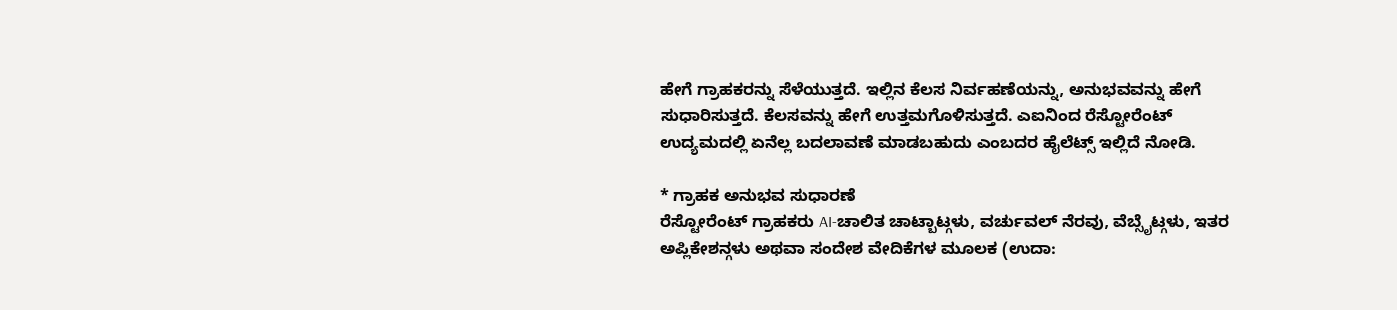ಹೇಗೆ ಗ್ರಾಹಕರನ್ನು ಸೆಳೆಯುತ್ತದೆ. ಇಲ್ಲಿನ ಕೆಲಸ ನಿರ್ವಹಣೆಯನ್ನು, ಅನುಭವವನ್ನು ಹೇಗೆ ಸುಧಾರಿಸುತ್ತದೆ. ಕೆಲಸವನ್ನು ಹೇಗೆ ಉತ್ತಮಗೊಳಿಸುತ್ತದೆ. ಎಐನಿಂದ ರೆಸ್ಟೋರೆಂಟ್ ಉದ್ಯಮದಲ್ಲಿ ಏನೆಲ್ಲ ಬದಲಾವಣೆ ಮಾಡಬಹುದು ಎಂಬದರ ಹೈಲೆಟ್ಸ್ ಇಲ್ಲಿದೆ ನೋಡಿ.

* ಗ್ರಾಹಕ ಅನುಭವ ಸುಧಾರಣೆ
ರೆಸ್ಟೋರೆಂಟ್ ಗ್ರಾಹಕರು AI-ಚಾಲಿತ ಚಾಟ್ಬಾಟ್ಗಳು, ವರ್ಚುವಲ್ ನೆರವು, ವೆಬ್ಸೈಟ್ಗಳು, ಇತರ ಅಪ್ಲಿಕೇಶನ್ಗಳು ಅಥವಾ ಸಂದೇಶ ವೇದಿಕೆಗಳ ಮೂಲಕ (ಉದಾ: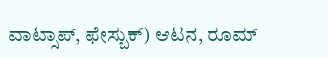ವಾಟ್ಸಾಪ್, ಫೇಸ್ಬುಕ್) ಆಟನ, ರೂಮ್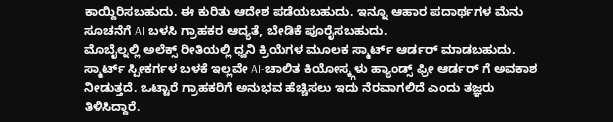ಕಾಯ್ದಿರಿಸಬಹುದು. ಈ ಕುರಿತು ಆದೇಶ ಪಡೆಯಬಹುದು. ಇನ್ನೂ ಆಹಾರ ಪದಾರ್ಥಗಳ ಮೆನು ಸೂಚನೆಗೆ AI ಬಳಸಿ ಗ್ರಾಹಕರ ಆದ್ಯತೆ, ಬೇಡಿಕೆ ಪೂರೈಸಬಹುದು.
ಮೊಬೈಲ್ನಲ್ಲಿ ಅಲೆಕ್ಸ್ ರೀತಿಯಲ್ಲಿ ಧ್ವನಿ ಕ್ರಿಯೆಗಳ ಮೂಲಕ ಸ್ಮಾರ್ಟ್ ಆರ್ಡರ್ ಮಾಡಬಹುದು. ಸ್ಮಾರ್ಟ್ ಸ್ಪೀಕರ್ಗಳ ಬಳಕೆ ಇಲ್ಲವೇ AI-ಚಾಲಿತ ಕಿಯೋಸ್ಕ್ಗಳು ಹ್ಯಾಂಡ್ಸ್ ಫ್ರೀ ಆರ್ಡರ್ ಗೆ ಅವಕಾಶ ನೀಡುತ್ತದೆ. ಒಟ್ಟಾರೆ ಗ್ರಾಹಕರಿಗೆ ಅನುಭವ ಹೆಚ್ಚಿಸಲು ಇದು ನೆರವಾಗಲಿದೆ ಎಂದು ತಜ್ಞರು ತಿಳಿಸಿದ್ದಾರೆ.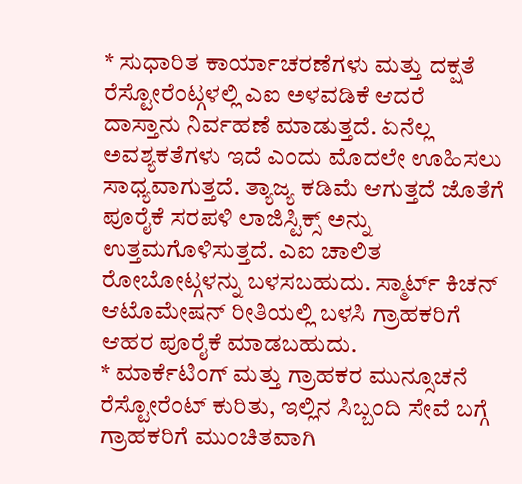* ಸುಧಾರಿತ ಕಾರ್ಯಾಚರಣೆಗಳು ಮತ್ತು ದಕ್ಷತೆ
ರೆಸ್ಟೋರೆಂಟ್ಗಳಲ್ಲಿ ಎಐ ಅಳವಡಿಕೆ ಆದರೆ ದಾಸ್ತಾನು ನಿರ್ವಹಣೆ ಮಾಡುತ್ತದೆ. ಏನೆಲ್ಲ ಅವಶ್ಯಕತೆಗಳು ಇದೆ ಎಂದು ಮೊದಲೇ ಊಹಿಸಲು ಸಾಧ್ಯವಾಗುತ್ತದೆ. ತ್ಯಾಜ್ಯ ಕಡಿಮೆ ಆಗುತ್ತದೆ ಜೊತೆಗೆ ಪೂರೈಕೆ ಸರಪಳಿ ಲಾಜಿಸ್ಟಿಕ್ಸ್ ಅನ್ನು ಉತ್ತಮಗೊಳಿಸುತ್ತದೆ. ಎಐ ಚಾಲಿತ ರೋಬೋಟ್ಗಳನ್ನು ಬಳಸಬಹುದು. ಸ್ಮಾರ್ಟ್ ಕಿಚನ್ ಆಟೊಮೇಷನ್ ರೀತಿಯಲ್ಲಿ ಬಳಸಿ ಗ್ರಾಹಕರಿಗೆ ಆಹರ ಪೂರೈಕೆ ಮಾಡಬಹುದು.
* ಮಾರ್ಕೆಟಿಂಗ್ ಮತ್ತು ಗ್ರಾಹಕರ ಮುನ್ಸೂಚನೆ
ರೆಸ್ಟೋರೆಂಟ್ ಕುರಿತು, ಇಲ್ಲಿನ ಸಿಬ್ಬಂದಿ ಸೇವೆ ಬಗ್ಗೆ ಗ್ರಾಹಕರಿಗೆ ಮುಂಚಿತವಾಗಿ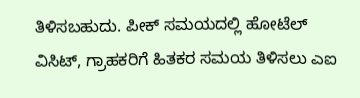ತಿಳಿಸಬಹುದು. ಪೀಕ್ ಸಮಯದಲ್ಲಿ ಹೋಟೆಲ್ ವಿಸಿಟ್, ಗ್ರಾಹಕರಿಗೆ ಹಿತಕರ ಸಮಯ ತಿಳಿಸಲು ಎಐ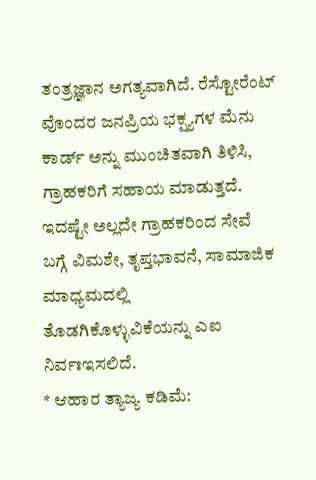ತಂತ್ರಜ್ಞಾನ ಅಗತ್ಯವಾಗಿದೆ. ರೆಸ್ಟೋರೆಂಟ್ ವೊಂದರ ಜನಪ್ರಿಯ ಭಕ್ಷ್ಯಗಳ ಮೆನು ಕಾರ್ಡ್ ಅನ್ನು ಮುಂಚಿತವಾಗಿ ತಿಳಿಸಿ, ಗ್ರಾಹಕರಿಗೆ ಸಹಾಯ ಮಾಡುತ್ತದೆ. ಇದಷ್ಟೇ ಅಲ್ಲದೇ ಗ್ರಾಹಕರಿಂದ ಸೇವೆ ಬಗ್ಗೆ ವಿಮಶೇ, ತೃಪ್ತಭಾವನೆ, ಸಾಮಾಜಿಕ ಮಾಧ್ಯಮದಲ್ಲಿ ತೊಡಗಿಕೊಳ್ಳುವಿಕೆಯನ್ನು ಎಐ ನಿರ್ವಃಇಸಲಿದೆ.
* ಆಹಾರ ತ್ಯಾಜ್ಯ ಕಡಿಮೆ: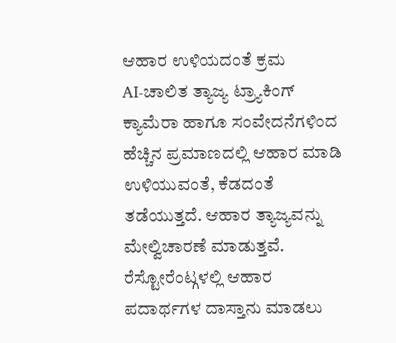ಆಹಾರ ಉಳಿಯದಂತೆ ಕ್ರಮ
AI-ಚಾಲಿತ ತ್ಯಾಜ್ಯ ಟ್ರ್ಯಾಕಿಂಗ್ ಕ್ಯಾಮೆರಾ ಹಾಗೂ ಸಂವೇದನೆಗಳಿಂದ ಹೆಚ್ಚಿನ ಪ್ರಮಾಣದಲ್ಲಿ ಆಹಾರ ಮಾಡಿ ಉಳಿಯುವಂತೆ, ಕೆಡದಂತೆ ತಡೆಯುತ್ತದೆ. ಆಹಾರ ತ್ಯಾಜ್ಯವನ್ನು ಮೇಲ್ವಿಚಾರಣೆ ಮಾಡುತ್ತವೆ. ರೆಸ್ಟೋರೆಂಟ್ಗಳಲ್ಲಿ ಆಹಾರ ಪದಾರ್ಥಗಳ ದಾಸ್ತಾನು ಮಾಡಲು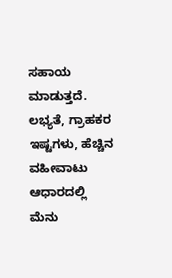ಸಹಾಯ ಮಾಡುತ್ತದೆ. ಲಭ್ಯತೆ, ಗ್ರಾಹಕರ ಇಷ್ಟಗಳು, ಹೆಚ್ಚಿನ ವಹೀವಾಟು ಆಧಾರದಲ್ಲಿ ಮೆನು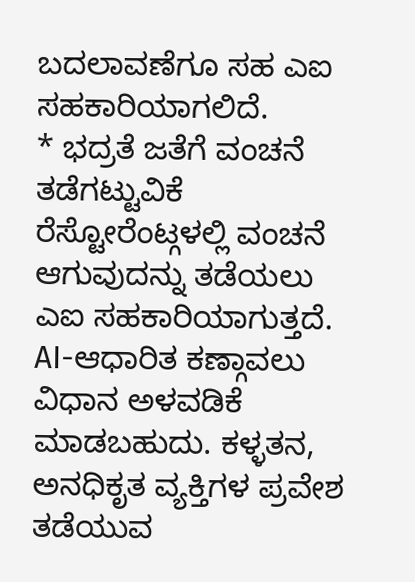ಬದಲಾವಣೆಗೂ ಸಹ ಎಐ ಸಹಕಾರಿಯಾಗಲಿದೆ.
* ಭದ್ರತೆ ಜತೆಗೆ ವಂಚನೆ ತಡೆಗಟ್ಟುವಿಕೆ
ರೆಸ್ಟೋರೆಂಟ್ಗಳಲ್ಲಿ ವಂಚನೆ ಆಗುವುದನ್ನು ತಡೆಯಲು ಎಐ ಸಹಕಾರಿಯಾಗುತ್ತದೆ. AI-ಆಧಾರಿತ ಕಣ್ಗಾವಲು ವಿಧಾನ ಅಳವಡಿಕೆ ಮಾಡಬಹುದು. ಕಳ್ಳತನ, ಅನಧಿಕೃತ ವ್ಯಕ್ತಿಗಳ ಪ್ರವೇಶ ತಡೆಯುವ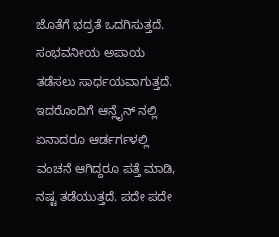ಜೊತೆಗೆ ಭದ್ರತೆ ಒದಗಿಸುತ್ತದೆ. ಸಂಭವನೀಯ ಅಪಾಯ ತಡೆಸಲು ಸಾರ್ಧಯವಾಗುತ್ತದೆ. ಇದರೊಂದಿಗೆ ಆನ್ಲೈನ್ ನಲ್ಲಿ ಏನಾದರೂ ಆರ್ಡರ್ಗಳಲ್ಲಿ ವಂಚನೆ ಆಗಿದ್ದರೂ ಪತ್ತೆ ಮಾಡಿ, ನಷ್ಟ ತಡೆಯುತ್ತದೆ. ಪದೇ ಪದೇ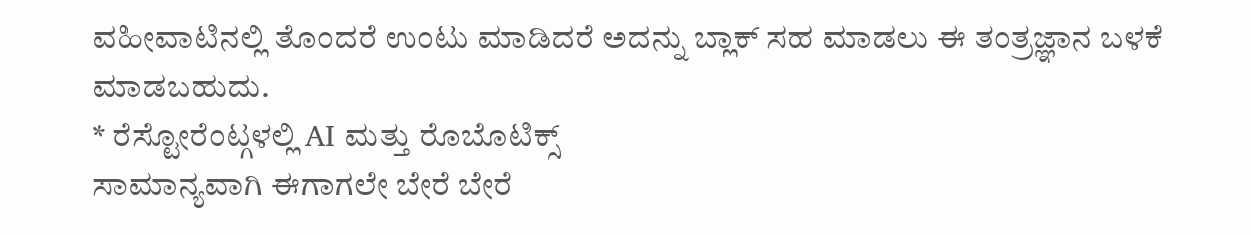ವಹೀವಾಟಿನಲ್ಲಿ ತೊಂದರೆ ಉಂಟು ಮಾಡಿದರೆ ಅದನ್ನು ಬ್ಲಾಕ್ ಸಹ ಮಾಡಲು ಈ ತಂತ್ರಜ್ಞಾನ ಬಳಕೆ ಮಾಡಬಹುದು.
* ರೆಸ್ಟೋರೆಂಟ್ಗಳಲ್ಲಿ AI ಮತ್ತು ರೊಬೊಟಿಕ್ಸ್
ಸಾಮಾನ್ಯವಾಗಿ ಈಗಾಗಲೇ ಬೇರೆ ಬೇರೆ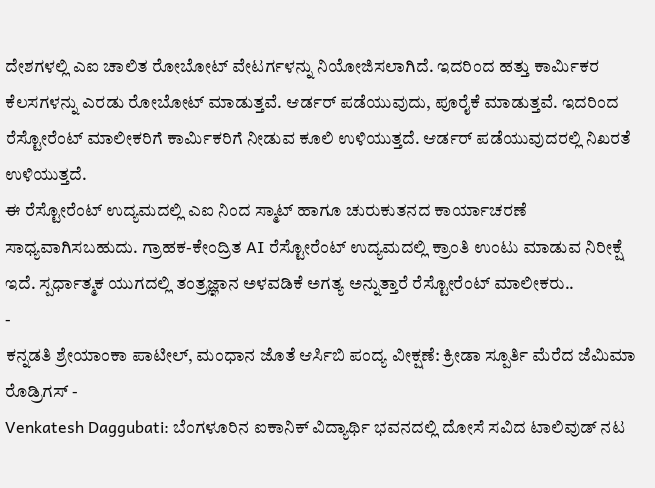ದೇಶಗಳಲ್ಲಿ ಎಐ ಚಾಲಿತ ರೋಬೋಟ್ ವೇಟರ್ಗಳನ್ನು ನಿಯೋಜಿಸಲಾಗಿದೆ. ಇದರಿಂದ ಹತ್ತು ಕಾರ್ಮಿಕರ ಕೆಲಸಗಳನ್ನು ಎರಡು ರೋಬೋಟ್ ಮಾಡುತ್ತವೆ. ಆರ್ಡರ್ ಪಡೆಯುವುದು, ಪೂರೈಕೆ ಮಾಡುತ್ತವೆ. ಇದರಿಂದ ರೆಸ್ಟೋರೆಂಟ್ ಮಾಲೀಕರಿಗೆ ಕಾರ್ಮಿಕರಿಗೆ ನೀಡುವ ಕೂಲಿ ಉಳಿಯುತ್ತದೆ. ಆರ್ಡರ್ ಪಡೆಯುವುದರಲ್ಲಿ ನಿಖರತೆ ಉಳಿಯುತ್ತದೆ.
ಈ ರೆಸ್ಟೋರೆಂಟ್ ಉದ್ಯಮದಲ್ಲಿ ಎಐ ನಿಂದ ಸ್ಮಾಟ್ ಹಾಗೂ ಚುರುಕುತನದ ಕಾರ್ಯಾಚರಣೆ ಸಾಧ್ಯವಾಗಿಸಬಹುದು. ಗ್ರಾಹಕ-ಕೇಂದ್ರಿತ AI ರೆಸ್ಟೋರೆಂಟ್ ಉದ್ಯಮದಲ್ಲಿ ಕ್ರಾಂತಿ ಉಂಟು ಮಾಡುವ ನಿರೀಕ್ಷೆ ಇದೆ. ಸ್ಪರ್ಧಾತ್ಮಕ ಯುಗದಲ್ಲಿ ತಂತ್ರಜ್ಞಾನ ಅಳವಡಿಕೆ ಅಗತ್ಯ ಅನ್ನುತ್ತಾರೆ ರೆಸ್ಟೋರೆಂಟ್ ಮಾಲೀಕರು..
-
ಕನ್ನಡತಿ ಶ್ರೇಯಾಂಕಾ ಪಾಟೀಲ್, ಮಂಧಾನ ಜೊತೆ ಆರ್ಸಿಬಿ ಪಂದ್ಯ ವೀಕ್ಷಣೆ: ಕ್ರೀಡಾ ಸ್ಪೂರ್ತಿ ಮೆರೆದ ಜೆಮಿಮಾ ರೊಡ್ರಿಗಸ್ -
Venkatesh Daggubati: ಬೆಂಗಳೂರಿನ ಐಕಾನಿಕ್ ವಿದ್ಯಾರ್ಥಿ ಭವನದಲ್ಲಿ ದೋಸೆ ಸವಿದ ಟಾಲಿವುಡ್ ನಟ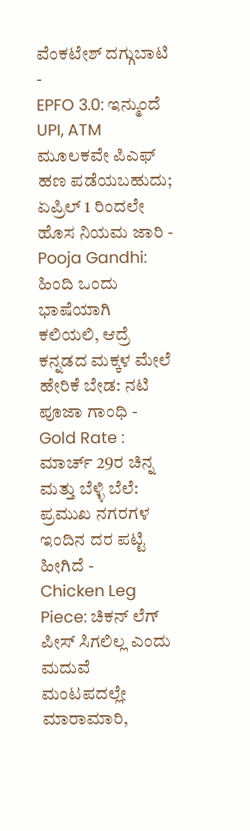ವೆಂಕಟೇಶ್ ದಗ್ಗುಬಾಟಿ -
EPFO 3.0: ಇನ್ಮುಂದೆ UPI, ATM ಮೂಲಕವೇ ಪಿಎಫ್ ಹಣ ಪಡೆಯಬಹುದು; ಏಪ್ರಿಲ್ 1 ರಿಂದಲೇ ಹೊಸ ನಿಯಮ ಜಾರಿ -
Pooja Gandhi: ಹಿಂದಿ ಒಂದು ಭಾಷೆಯಾಗಿ ಕಲಿಯಲಿ, ಆದ್ರೆ ಕನ್ನಡದ ಮಕ್ಕಳ ಮೇಲೆ ಹೇರಿಕೆ ಬೇಡ: ನಟಿ ಪೂಜಾ ಗಾಂಧಿ -
Gold Rate : ಮಾರ್ಚ್ 29ರ ಚಿನ್ನ ಮತ್ತು ಬೆಳ್ಳಿ ಬೆಲೆ: ಪ್ರಮುಖ ನಗರಗಳ ಇಂದಿನ ದರ ಪಟ್ಟಿ ಹೀಗಿದೆ -
Chicken Leg Piece: ಚಿಕನ್ ಲೆಗ್ ಪೀಸ್ ಸಿಗಲಿಲ್ಲ ಎಂದು ಮದುವೆ ಮಂಟಪದಲ್ಲೇ ಮಾರಾಮಾರಿ,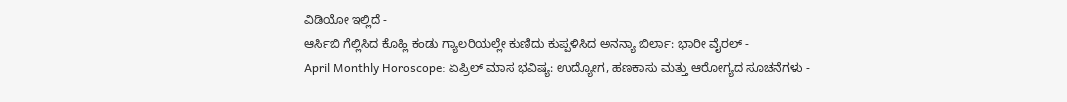ವಿಡಿಯೋ ಇಲ್ಲಿದೆ -
ಆರ್ಸಿಬಿ ಗೆಲ್ಲಿಸಿದ ಕೊಹ್ಲಿ ಕಂಡು ಗ್ಯಾಲರಿಯಲ್ಲೇ ಕುಣಿದು ಕುಪ್ಪಳಿಸಿದ ಅನನ್ಯಾ ಬಿರ್ಲಾ: ಭಾರೀ ವೈರಲ್ -
April Monthly Horoscope: ಏಪ್ರಿಲ್ ಮಾಸ ಭವಿಷ್ಯ: ಉದ್ಯೋಗ, ಹಣಕಾಸು ಮತ್ತು ಆರೋಗ್ಯದ ಸೂಚನೆಗಳು -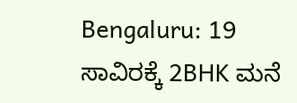Bengaluru: 19 ಸಾವಿರಕ್ಕೆ 2BHK ಮನೆ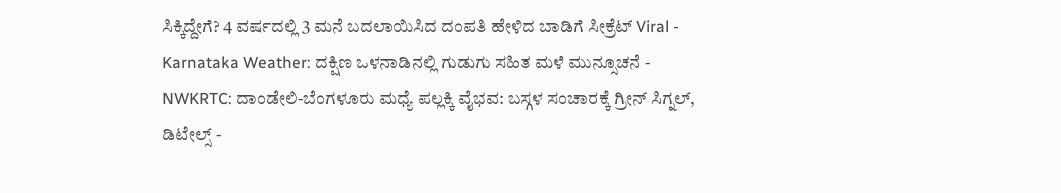ಸಿಕ್ಕಿದ್ದೇಗೆ? 4 ವರ್ಷದಲ್ಲಿ 3 ಮನೆ ಬದಲಾಯಿಸಿದ ದಂಪತಿ ಹೇಳಿದ ಬಾಡಿಗೆ ಸೀಕ್ರೆಟ್ Viral -
Karnataka Weather: ದಕ್ಷಿಣ ಒಳನಾಡಿನಲ್ಲಿ ಗುಡುಗು ಸಹಿತ ಮಳೆ ಮುನ್ಸೂಚನೆ -
NWKRTC: ದಾಂಡೇಲಿ-ಬೆಂಗಳೂರು ಮಧ್ಯೆ ಪಲ್ಲಕ್ಕಿ ವೈಭವ: ಬಸ್ಗಳ ಸಂಚಾರಕ್ಕೆ ಗ್ರೀನ್ ಸಿಗ್ನಲ್, ಡಿಟೇಲ್ಸ್ -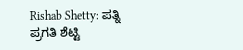Rishab Shetty: ಪತ್ನಿ ಪ್ರಗತಿ ಶೆಟ್ಟಿ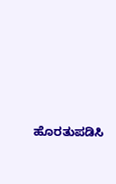ಹೊರತುಪಡಿಸಿ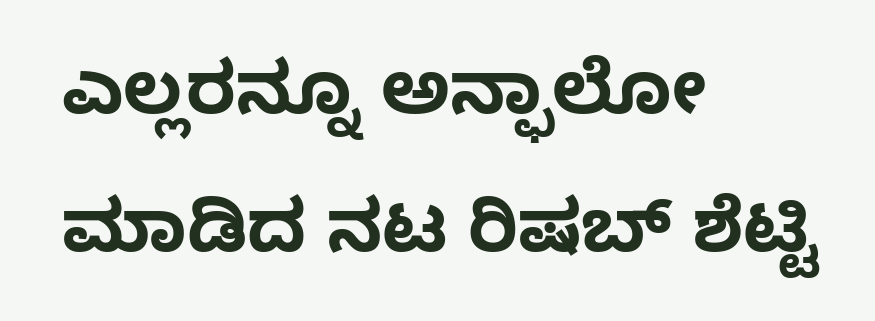ಎಲ್ಲರನ್ನೂ ಅನ್ಫಾಲೋ ಮಾಡಿದ ನಟ ರಿಷಬ್ ಶೆಟ್ಟಿ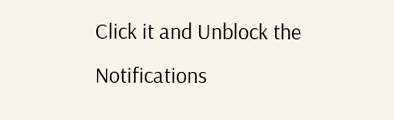Click it and Unblock the Notifications